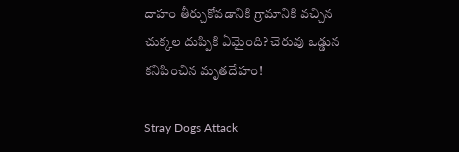దాహం తీర్చుకోవడానికి గ్రామానికి వచ్చిన చుక్కల దుప్పికి ఏమైంది? చెరువు ఒడ్డున కనిపించిన మృతదేహం!

Stray Dogs Attack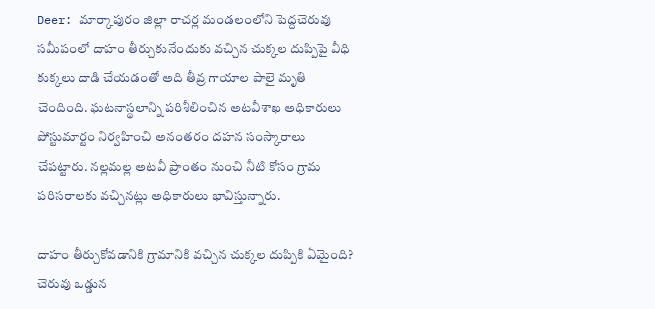Deer: మార్కాపురం జిల్లా రాచర్ల మండలంలోని పెద్దచెరువు సమీపంలో దాహం తీర్చుకునేందుకు వచ్చిన చుక్కల దుప్పిపై వీధి కుక్కలు దాడి చేయడంతో అది తీవ్ర గాయాల పాలై మృతి చెందింది. ఘటనాస్థలాన్ని పరిశీలించిన అటవీశాఖ అధికారులు పోస్టుమార్టం నిర్వహించి అనంతరం దహన సంస్కారాలు చేపట్టారు. నల్లమల్ల అటవీ ప్రాంతం నుంచి నీటి కోసం గ్రామ పరిసరాలకు వచ్చినట్లు అధికారులు భావిస్తున్నారు.

దాహం తీర్చుకోవడానికి గ్రామానికి వచ్చిన చుక్కల దుప్పికి ఏమైంది? చెరువు ఒడ్డున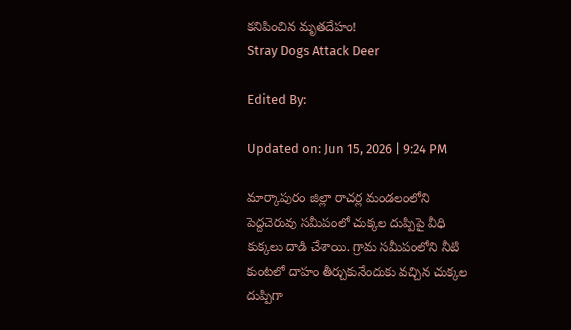కనిపించిన మృతదేహం!
Stray Dogs Attack Deer

Edited By:

Updated on: Jun 15, 2026 | 9:24 PM

మార్కాపురం జిల్లా రాచర్ల మండలంలోని పెద్దచెరువు సమీపంలో చుక్కల దుప్పిపై వీధి కుక్కలు దాడి చేశాయి. గ్రామ సమీపంలోని నీటి కుంటలో దాహం తీర్చుకునేందుకు వచ్చిన చుక్కల దుప్పిగా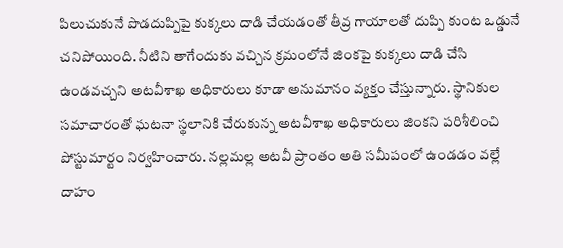పిలుచుకునే పొడదుప్పిపై కుక్కలు దాడి చేయడంతో తీవ్ర గాయాలతో దుప్పి కుంట ఒడ్డునే చనిపోయింది. నీటిని తాగేందుకు వచ్చిన క్రమంలోనే జింకపై కుక్కలు దాడి చేసి ఉండవచ్చని అటవీశాఖ అధికారులు కూడా అనుమానం వ్యక్తం చేస్తున్నారు. స్థానికుల సమాచారంతో ఘటనా స్థలానికి చేరుకున్న అటవీశాఖ అధికారులు జింకని పరిశీలించి పోస్టుమార్టం నిర్వహించారు. నల్లమల్ల అటవీ ప్రాంతం అతి సమీపంలో ఉండడం వల్లే దాహం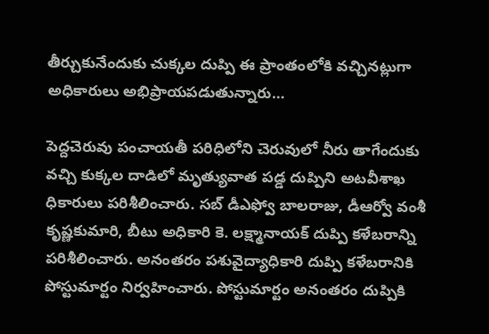తీర్చుకునేందుకు చుక్కల దుప్పి ఈ ప్రాంతంలోకి వచ్చినట్లుగా అధికారులు అభిప్రాయపడుతున్నారు…

పెద్దచెరువు పంచాయతీ పరిధిలోని చెరువులో నీరు తాగేందుకు వచ్చి కుక్కల దాడిలో మృత్యువాత పడ్డ దుప్పిని అటవీశాఖ ధికారులు పరిశీలించారు. సబ్ డీఎఫ్వో బాలరాజు, డీఆర్వో వంశీ కృష్ణకుమారి, బీటు అధికారి కె. లక్ష్మానాయక్ దుప్పి కళేబరాన్ని పరిశీలించారు. అనంతరం పశువైద్యాధికారి దుప్పి కళేబరానికి పోస్టుమార్టం నిర్వహించారు. పోస్టుమార్టం అనంతరం దుప్పికి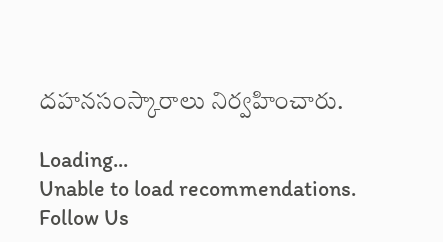దహనసంస్కారాలు నిర్వహించారు.

Loading...
Unable to load recommendations.
Follow Us